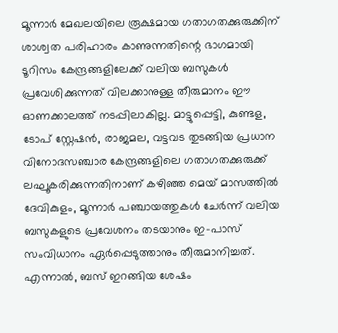മൂന്നാർ മേഖലയിലെ രൂക്ഷമായ ഗതാഗതക്കുരുക്കിന് ശാശ്വത പരിഹാരം കാണുന്നതിന്റെ ഭാഗമായി ടൂറിസം കേന്ദ്രങ്ങളിലേക്ക് വലിയ ബസുകൾ പ്രവേശിക്കുന്നത് വിലക്കാനുള്ള തീരുമാനം ഈ ഓണക്കാലത്ത് നടപ്പിലാകില്ല. മാട്ടുപ്പെട്ടി, കുണ്ടള, ടോപ് സ്റ്റേഷൻ, രാജമല, വട്ടവട തുടങ്ങിയ പ്രധാന വിനോദസഞ്ചാര കേന്ദ്രങ്ങളിലെ ഗതാഗതക്കുരുക്ക് ലഘൂകരിക്കുന്നതിനാണ് കഴിഞ്ഞ മെയ് മാസത്തിൽ ദേവികുളം, മൂന്നാർ പഞ്ചായത്തുകൾ ചേർന്ന് വലിയ ബസുകളുടെ പ്രവേശനം തടയാനും ഇ-പാസ് സംവിധാനം ഏർപ്പെടുത്താനും തീരുമാനിച്ചത്.
എന്നാൽ, ബസ് ഇറങ്ങിയ ശേഷം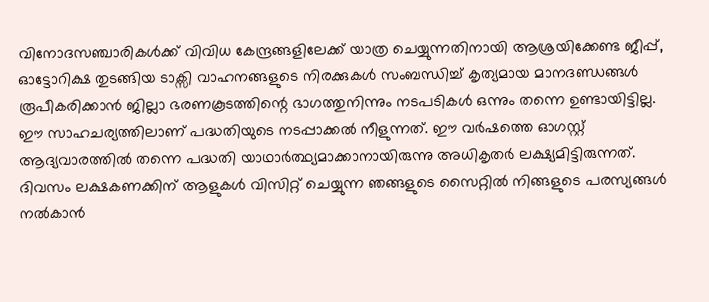വിനോദസഞ്ചാരികൾക്ക് വിവിധ കേന്ദ്രങ്ങളിലേക്ക് യാത്ര ചെയ്യുന്നതിനായി ആശ്രയിക്കേണ്ട ജീപ്പ്, ഓട്ടോറിക്ഷ തുടങ്ങിയ ടാക്സി വാഹനങ്ങളുടെ നിരക്കുകൾ സംബന്ധിച്ച് കൃത്യമായ മാനദണ്ഡങ്ങൾ രൂപീകരിക്കാൻ ജില്ലാ ഭരണകൂടത്തിന്റെ ഭാഗത്തുനിന്നും നടപടികൾ ഒന്നും തന്നെ ഉണ്ടായിട്ടില്ല.
ഈ സാഹചര്യത്തിലാണ് പദ്ധതിയുടെ നടപ്പാക്കൽ നീളുന്നത്. ഈ വർഷത്തെ ഓഗസ്റ്റ് ആദ്യവാരത്തിൽ തന്നെ പദ്ധതി യാഥാർത്ഥ്യമാക്കാനായിരുന്നു അധികൃതർ ലക്ഷ്യമിട്ടിരുന്നത്.
ദിവസം ലക്ഷകണക്കിന് ആളുകൾ വിസിറ്റ് ചെയ്യുന്ന ഞങ്ങളുടെ സൈറ്റിൽ നിങ്ങളുടെ പരസ്യങ്ങൾ നൽകാൻ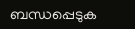ബന്ധപ്പെടുക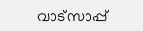വാട്സാപ്പ്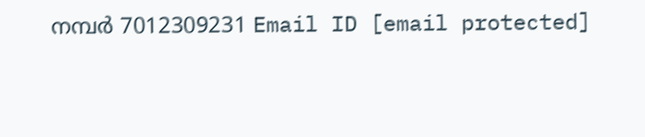നമ്പർ 7012309231 Email ID [email protected]